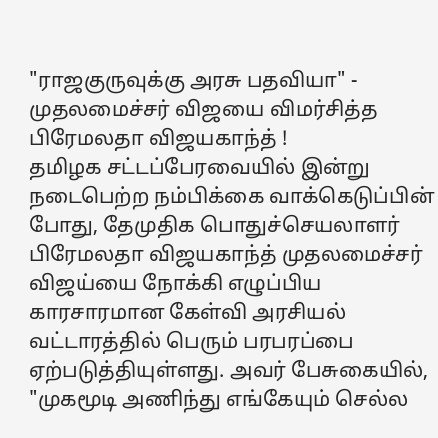"ராஜகுருவுக்கு அரசு பதவியா" - முதலமைச்சர் விஜயை விமர்சித்த பிரேமலதா விஜயகாந்த் !
தமிழக சட்டப்பேரவையில் இன்று நடைபெற்ற நம்பிக்கை வாக்கெடுப்பின் போது, தேமுதிக பொதுச்செயலாளர் பிரேமலதா விஜயகாந்த் முதலமைச்சர் விஜய்யை நோக்கி எழுப்பிய காரசாரமான கேள்வி அரசியல் வட்டாரத்தில் பெரும் பரபரப்பை ஏற்படுத்தியுள்ளது. அவர் பேசுகையில், "முகமூடி அணிந்து எங்கேயும் செல்ல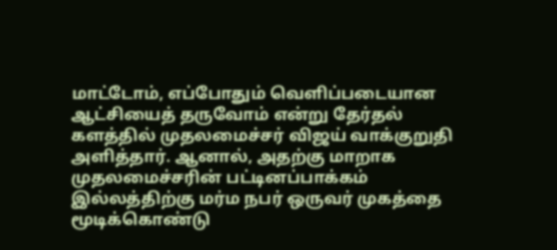மாட்டோம், எப்போதும் வெளிப்படையான ஆட்சியைத் தருவோம் என்று தேர்தல் களத்தில் முதலமைச்சர் விஜய் வாக்குறுதி அளித்தார். ஆனால், அதற்கு மாறாக முதலமைச்சரின் பட்டினப்பாக்கம் இல்லத்திற்கு மர்ம நபர் ஒருவர் முகத்தை மூடிக்கொண்டு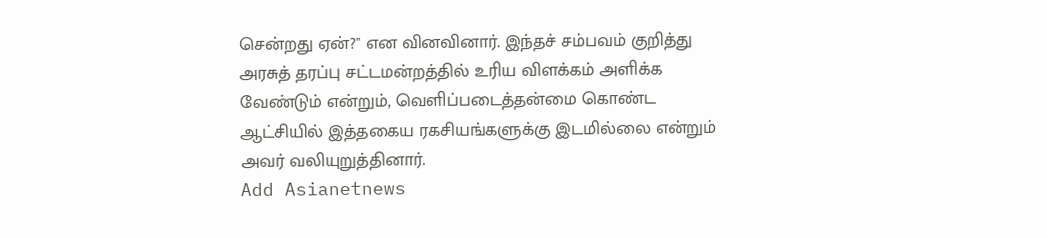சென்றது ஏன்?" என வினவினார். இந்தச் சம்பவம் குறித்து அரசுத் தரப்பு சட்டமன்றத்தில் உரிய விளக்கம் அளிக்க வேண்டும் என்றும், வெளிப்படைத்தன்மை கொண்ட ஆட்சியில் இத்தகைய ரகசியங்களுக்கு இடமில்லை என்றும் அவர் வலியுறுத்தினார்.
Add Asianetnews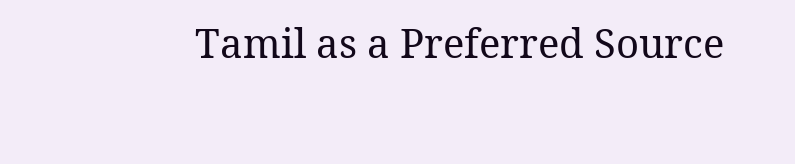Tamil as a Preferred Source